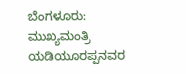ಬೆಂಗಳೂರು: ಮುಖ್ಯಮಂತ್ರಿ ಯಡಿಯೂರಪ್ಪನವರ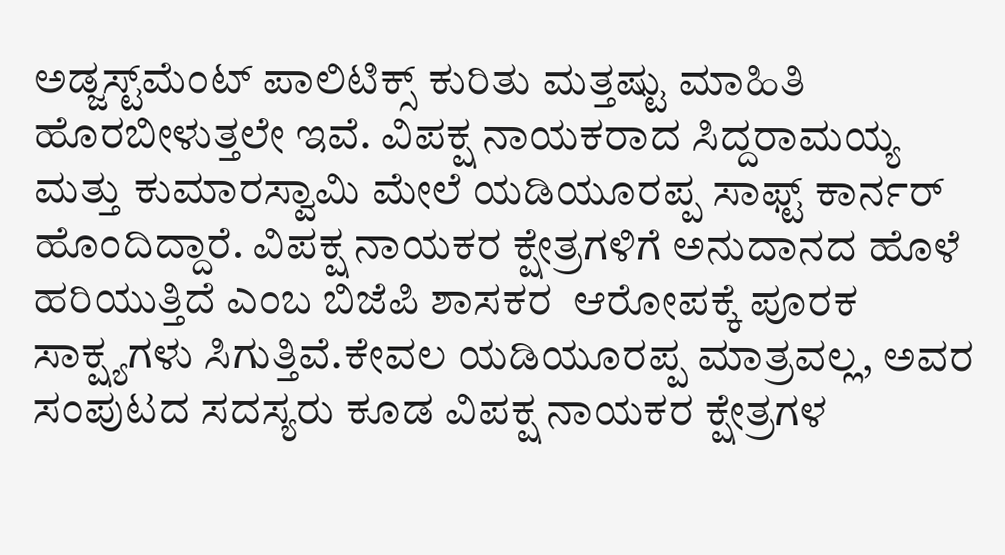ಅಡ್ಜಸ್ಟ್‌ಮೆಂಟ್‌ ಪಾಲಿಟಿಕ್ಸ್ ಕುರಿತು ಮತ್ತಷ್ಟು ಮಾಹಿತಿ ಹೊರಬೀಳುತ್ತಲೇ ಇವೆ. ವಿಪಕ್ಷ ನಾಯಕರಾದ ಸಿದ್ದರಾಮಯ್ಯ ಮತ್ತು ಕುಮಾರಸ್ವಾಮಿ ಮೇಲೆ ಯಡಿಯೂರಪ್ಪ ಸಾಫ್ಟ್ ಕಾರ್ನರ್ ಹೊಂದಿದ್ದಾರೆ. ವಿಪಕ್ಷ ನಾಯಕರ ಕ್ಷೇತ್ರಗಳಿಗೆ ಅನುದಾನದ ಹೊಳೆ ಹರಿಯುತ್ತಿದೆ ಎಂಬ ಬಿಜೆಪಿ ಶಾಸಕರ  ಆರೋಪಕ್ಕೆ ಪೂರಕ ಸಾಕ್ಷ್ಯಗಳು ಸಿಗುತ್ತಿವೆ.ಕೇವಲ ಯಡಿಯೂರಪ್ಪ ಮಾತ್ರವಲ್ಲ, ಅವರ ಸಂಪುಟದ ಸದಸ್ಯರು ಕೂಡ ವಿಪಕ್ಷ ನಾಯಕರ ಕ್ಷೇತ್ರಗಳ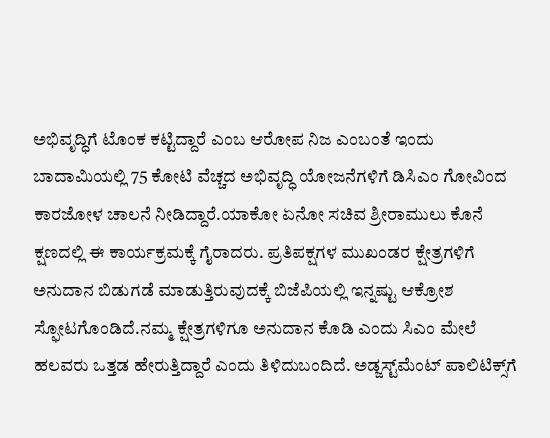ಅಭಿವೃದ್ಧಿಗೆ ಟೊಂಕ ಕಟ್ಟಿದ್ದಾರೆ ಎಂಬ ಆರೋಪ ನಿಜ ಎಂಬಂತೆ ಇಂದು ಬಾದಾಮಿಯಲ್ಲಿ 75 ಕೋಟಿ ವೆಚ್ಚದ ಅಭಿವೃದ್ಧಿ ಯೋಜನೆಗಳಿಗೆ ಡಿಸಿಎಂ ಗೋವಿಂದ ಕಾರಜೋಳ ಚಾಲನೆ ನೀಡಿದ್ದಾರೆ.ಯಾಕೋ ಏನೋ ಸಚಿವ ಶ್ರೀರಾಮುಲು ಕೊನೆ ಕ್ಷಣದಲ್ಲಿ ಈ ಕಾರ್ಯಕ್ರಮಕ್ಕೆ ಗೈರಾದರು. ಪ್ರತಿಪಕ್ಷಗಳ ಮುಖಂಡರ ಕ್ಷೇತ್ರಗಳಿಗೆ ಅನುದಾನ ಬಿಡುಗಡೆ ಮಾಡುತ್ತಿರುವುದಕ್ಕೆ ಬಿಜೆಪಿಯಲ್ಲಿ ಇನ್ನಷ್ಟು ಆಕ್ರೋಶ ಸ್ಫೋಟಗೊಂಡಿದೆ.ನಮ್ಮ ಕ್ಷೇತ್ರಗಳಿಗೂ ಅನುದಾನ ಕೊಡಿ ಎಂದು ಸಿಎಂ ಮೇಲೆ ಹಲವರು ಒತ್ತಡ ಹೇರುತ್ತಿದ್ದಾರೆ ಎಂದು ತಿಳಿದುಬಂದಿದೆ. ಅಡ್ಜಸ್ಟ್‌ಮೆಂಟ್‌ ಪಾಲಿಟಿಕ್ಸ್‌ಗೆ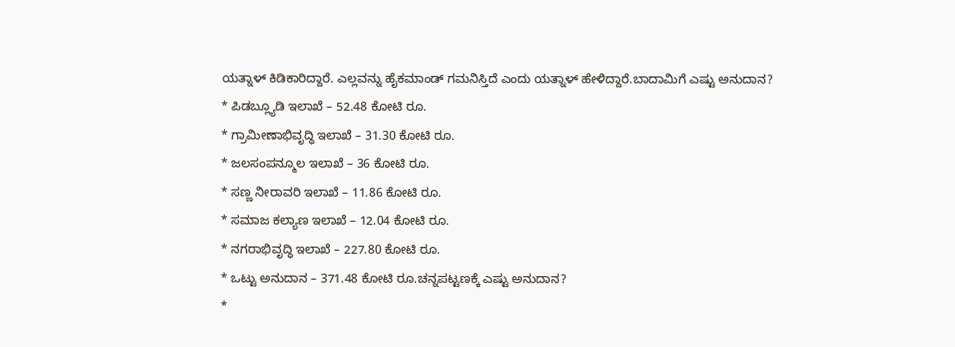ಯತ್ನಾಳ್ ಕಿಡಿಕಾರಿದ್ದಾರೆ. ಎಲ್ಲವನ್ನು ಹೈಕಮಾಂಡ್ ಗಮನಿಸ್ತಿದೆ ಎಂದು ಯತ್ನಾಳ್ ಹೇಳಿದ್ದಾರೆ.ಬಾದಾಮಿಗೆ ಎಷ್ಟು ಅನುದಾನ?
* ಪಿಡಬ್ಲ್ಯೂಡಿ ಇಲಾಖೆ – 52.48 ಕೋಟಿ ರೂ.
* ಗ್ರಾಮೀಣಾಭಿವೃದ್ಧಿ ಇಲಾಖೆ – 31.30 ಕೋಟಿ ರೂ.
* ಜಲಸಂಪನ್ಮೂಲ ಇಲಾಖೆ – 36 ಕೋಟಿ ರೂ.
* ಸಣ್ಣ ನೀರಾವರಿ ಇಲಾಖೆ – 11.86 ಕೋಟಿ ರೂ.
* ಸಮಾಜ ಕಲ್ಯಾಣ ಇಲಾಖೆ – 12.04 ಕೋಟಿ ರೂ.
* ನಗರಾಭಿವೃದ್ಧಿ ಇಲಾಖೆ – 227.80 ಕೋಟಿ ರೂ.
* ಒಟ್ಟು ಅನುದಾನ – 371.48 ಕೋಟಿ ರೂ.ಚನ್ನಪಟ್ಟಣಕ್ಕೆ ಎಷ್ಟು ಅನುದಾನ?
*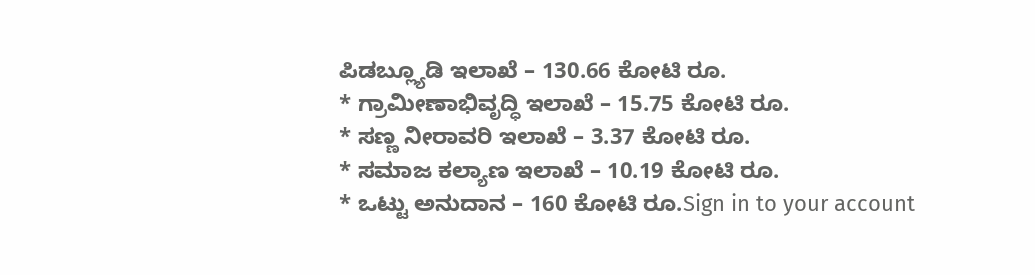ಪಿಡಬ್ಲ್ಯೂಡಿ ಇಲಾಖೆ – 130.66 ಕೋಟಿ ರೂ.
* ಗ್ರಾಮೀಣಾಭಿವೃದ್ಧಿ ಇಲಾಖೆ – 15.75 ಕೋಟಿ ರೂ.
* ಸಣ್ಣ ನೀರಾವರಿ ಇಲಾಖೆ – 3.37 ಕೋಟಿ ರೂ.
* ಸಮಾಜ ಕಲ್ಯಾಣ ಇಲಾಖೆ – 10.19 ಕೋಟಿ ರೂ.
* ಒಟ್ಟು ಅನುದಾನ – 160 ಕೋಟಿ ರೂ.Sign in to your account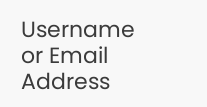Username or Email Address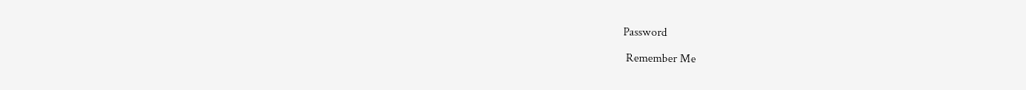Password

 Remember Me